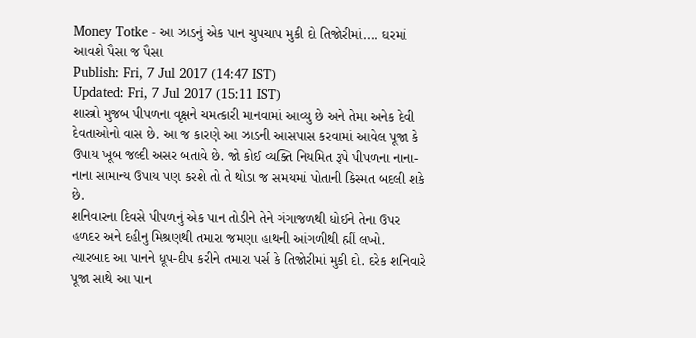Money Totke - આ ઝાડનું એક પાન ચુપચાપ મુકી દો તિજોરીમાં.... ઘરમાં આવશે પૈસા જ પૈસા
Publish: Fri, 7 Jul 2017 (14:47 IST)
Updated: Fri, 7 Jul 2017 (15:11 IST)
શાસ્ત્રો મુજબ પીપળના વૃક્ષને ચમત્કારી માનવામાં આવ્યુ છે અને તેમા અનેક દેવી દેવતાઓનો વાસ છે. આ જ કારણે આ ઝાડની આસપાસ કરવામાં આવેલ પૂજા કે ઉપાય ખૂબ જલ્દી અસર બતાવે છે. જો કોઈ વ્યક્તિ નિયમિત રૂપે પીપળના નાના-નાના સામાન્ય ઉપાય પણ કરશે તો તે થોડા જ સમયમાં પોતાની કિસ્મત બદલી શકે છે.
શનિવારના દિવસે પીપળનું એક પાન તોડીને તેને ગંગાજળથી ધોઈને તેના ઉપર હળદર અને દહીનુ મિશ્રણથી તમારા જમણા હાથની આંગળીથી હ્મીં લખો. ત્યારબાદ આ પાનને ધૂપ-દીપ કરીને તમારા પર્સ કે તિજોરીમાં મુકી દો. દરેક શનિવારે પૂજા સાથે આ પાન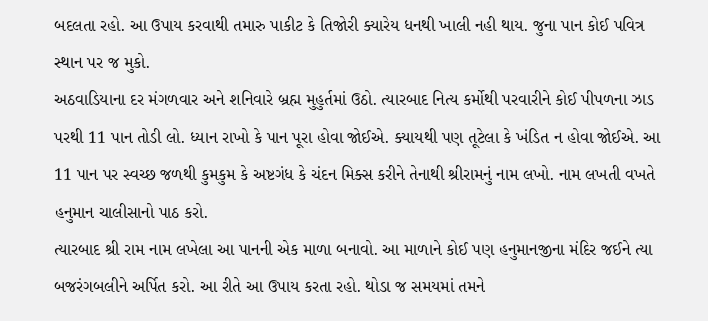બદલતા રહો. આ ઉપાય કરવાથી તમારુ પાકીટ કે તિજોરી ક્યારેય ધનથી ખાલી નહી થાય. જુના પાન કોઈ પવિત્ર સ્થાન પર જ મુકો.
અઠવાડિયાના દર મંગળવાર અને શનિવારે બ્રહ્મ મુહુર્તમાં ઉઠો. ત્યારબાદ નિત્ય કર્મોથી પરવારીને કોઈ પીપળના ઝાડ પરથી 11 પાન તોડી લો. ધ્યાન રાખો કે પાન પૂરા હોવા જોઈએ. ક્યાયથી પણ તૂટેલા કે ખંડિત ન હોવા જોઈએ. આ 11 પાન પર સ્વચ્છ જળથી કુમકુમ કે અષ્ટગંધ કે ચંદન મિક્સ કરીને તેનાથી શ્રીરામનું નામ લખો. નામ લખતી વખતે હનુમાન ચાલીસાનો પાઠ કરો.
ત્યારબાદ શ્રી રામ નામ લખેલા આ પાનની એક માળા બનાવો. આ માળાને કોઈ પણ હનુમાનજીના મંદિર જઈને ત્યા બજરંગબલીને અર્પિત કરો. આ રીતે આ ઉપાય કરતા રહો. થોડા જ સમયમાં તમને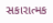સકારાત્મક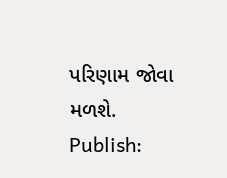પરિણામ જોવા મળશે.
Publish: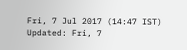Fri, 7 Jul 2017 (14:47 IST)
Updated: Fri, 7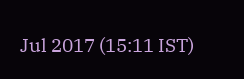Jul 2017 (15:11 IST)